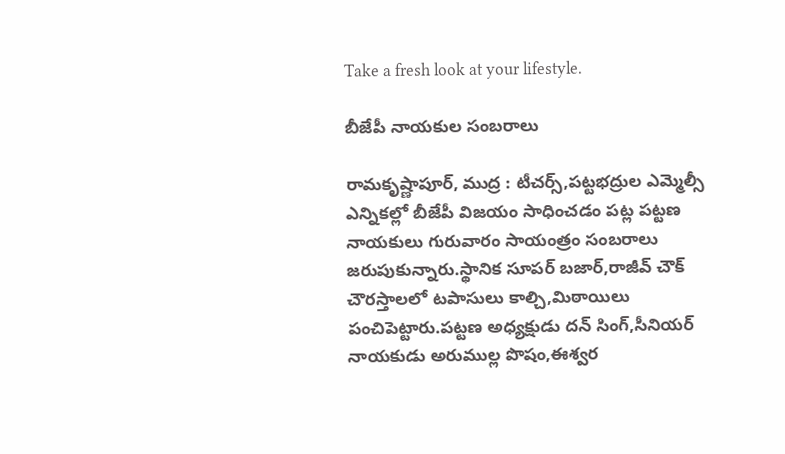Take a fresh look at your lifestyle.

బీజేపీ నాయకుల సంబరాలు

రామకృష్ణాపూర్, ముద్ర : టీచర్స్,పట్టభద్రుల ఎమ్మెల్సీ ఎన్నికల్లో బీజేపీ విజయం సాధించడం పట్ల పట్టణ నాయకులు గురువారం సాయంత్రం సంబరాలు జరుపుకున్నారు.స్థానిక సూపర్ బజార్,రాజీవ్ చౌక్ చౌరస్తాలలో టపాసులు కాల్చి,మిఠాయిలు పంచిపెట్టారు.పట్టణ అధ్యక్షుడు దన్ సింగ్,సీనియర్ నాయకుడు అరుముల్ల పొషం,ఈశ్వర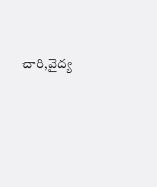చారి,వైద్య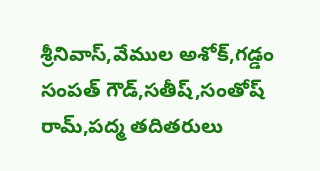శ్రీనివాస్,వేముల అశోక్,గడ్డం సంపత్ గౌడ్,సతీష్,సంతోష్ రామ్,పద్మ తదితరులు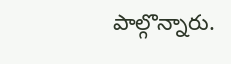పాల్గొన్నారు.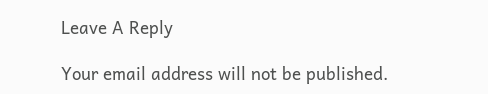Leave A Reply

Your email address will not be published.